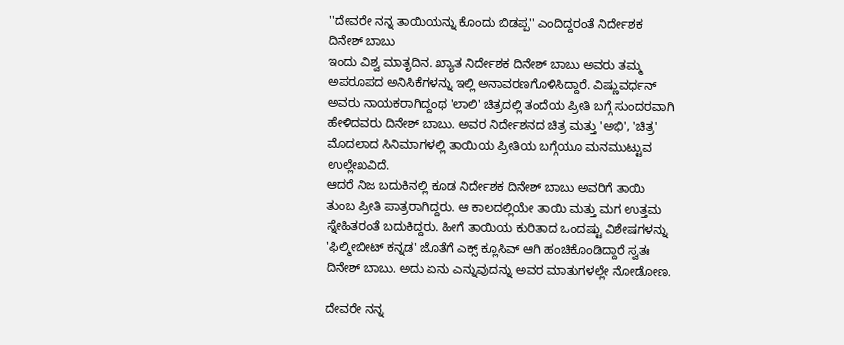''ದೇವರೇ ನನ್ನ ತಾಯಿಯನ್ನು ಕೊಂದು ಬಿಡಪ್ಪ'' ಎಂದಿದ್ದರಂತೆ ನಿರ್ದೇಶಕ ದಿನೇಶ್ ಬಾಬು
ಇಂದು ವಿಶ್ವ ಮಾತೃದಿನ. ಖ್ಯಾತ ನಿರ್ದೇಶಕ ದಿನೇಶ್ ಬಾಬು ಅವರು ತಮ್ಮ ಅಪರೂಪದ ಅನಿಸಿಕೆಗಳನ್ನು ಇಲ್ಲಿ ಅನಾವರಣಗೊಳಿಸಿದ್ದಾರೆ. ವಿಷ್ಣುವರ್ಧನ್ ಅವರು ನಾಯಕರಾಗಿದ್ದಂಥ 'ಲಾಲಿ' ಚಿತ್ರದಲ್ಲಿ ತಂದೆಯ ಪ್ರೀತಿ ಬಗ್ಗೆ ಸುಂದರವಾಗಿ ಹೇಳಿದವರು ದಿನೇಶ್ ಬಾಬು. ಅವರ ನಿರ್ದೇಶನದ ಚಿತ್ರ ಮತ್ತು 'ಅಭಿ', 'ಚಿತ್ರ' ಮೊದಲಾದ ಸಿನಿಮಾಗಳಲ್ಲಿ ತಾಯಿಯ ಪ್ರೀತಿಯ ಬಗ್ಗೆಯೂ ಮನಮುಟ್ಟುವ ಉಲ್ಲೇಖವಿದೆ.
ಆದರೆ ನಿಜ ಬದುಕಿನಲ್ಲಿ ಕೂಡ ನಿರ್ದೇಶಕ ದಿನೇಶ್ ಬಾಬು ಅವರಿಗೆ ತಾಯಿ ತುಂಬ ಪ್ರೀತಿ ಪಾತ್ರರಾಗಿದ್ದರು. ಆ ಕಾಲದಲ್ಲಿಯೇ ತಾಯಿ ಮತ್ತು ಮಗ ಉತ್ತಮ ಸ್ನೇಹಿತರಂತೆ ಬದುಕಿದ್ದರು. ಹೀಗೆ ತಾಯಿಯ ಕುರಿತಾದ ಒಂದಷ್ಟು ವಿಶೇಷಗಳನ್ನು 'ಫಿಲ್ಮೀಬೀಟ್ ಕನ್ನಡ' ಜೊತೆಗೆ ಎಕ್ಸ್ ಕ್ಲೂಸಿವ್ ಆಗಿ ಹಂಚಿಕೊಂಡಿದ್ದಾರೆ ಸ್ವತಃ ದಿನೇಶ್ ಬಾಬು. ಅದು ಏನು ಎನ್ನುವುದನ್ನು ಅವರ ಮಾತುಗಳಲ್ಲೇ ನೋಡೋಣ.

ದೇವರೇ ನನ್ನ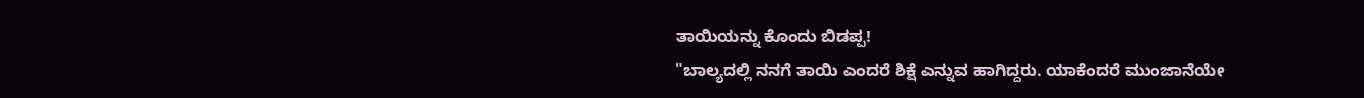ತಾಯಿಯನ್ನು ಕೊಂದು ಬಿಡಪ್ಪ!
"ಬಾಲ್ಯದಲ್ಲಿ ನನಗೆ ತಾಯಿ ಎಂದರೆ ಶಿಕ್ಷೆ ಎನ್ನುವ ಹಾಗಿದ್ದರು. ಯಾಕೆಂದರೆ ಮುಂಜಾನೆಯೇ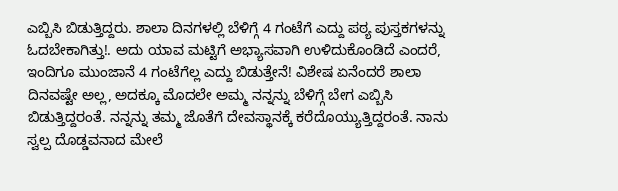ಎಬ್ಬಿಸಿ ಬಿಡುತ್ತಿದ್ದರು. ಶಾಲಾ ದಿನಗಳಲ್ಲಿ ಬೆಳಿಗ್ಗೆ 4 ಗಂಟೆಗೆ ಎದ್ದು ಪಠ್ಯ ಪುಸ್ತಕಗಳನ್ನು ಓದಬೇಕಾಗಿತ್ತು!. ಅದು ಯಾವ ಮಟ್ಟಿಗೆ ಅಭ್ಯಾಸವಾಗಿ ಉಳಿದುಕೊಂಡಿದೆ ಎಂದರೆ, ಇಂದಿಗೂ ಮುಂಜಾನೆ 4 ಗಂಟೆಗೆಲ್ಲ ಎದ್ದು ಬಿಡುತ್ತೇನೆ! ವಿಶೇಷ ಏನೆಂದರೆ ಶಾಲಾ ದಿನವಷ್ಟೇ ಅಲ್ಲ, ಅದಕ್ಕೂ ಮೊದಲೇ ಅಮ್ಮ ನನ್ನನ್ನು ಬೆಳಿಗ್ಗೆ ಬೇಗ ಎಬ್ಬಿಸಿ ಬಿಡುತ್ತಿದ್ದರಂತೆ. ನನ್ನನ್ನು ತಮ್ಮ ಜೊತೆಗೆ ದೇವಸ್ಥಾನಕ್ಕೆ ಕರೆದೊಯ್ಯುತ್ತಿದ್ದರಂತೆ. ನಾನು ಸ್ವಲ್ಪ ದೊಡ್ಡವನಾದ ಮೇಲೆ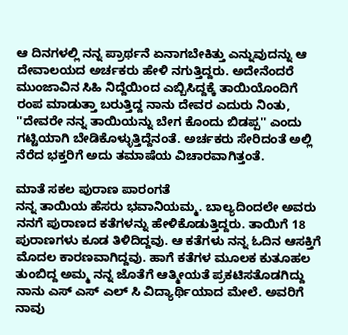ಆ ದಿನಗಳಲ್ಲಿ ನನ್ನ ಪ್ರಾರ್ಥನೆ ಏನಾಗಬೇಕಿತ್ತು ಎನ್ನುವುದನ್ನು ಆ ದೇವಾಲಯದ ಅರ್ಚಕರು ಹೇಳಿ ನಗುತ್ತಿದ್ದರು. ಅದೇನೆಂದರೆ ಮುಂಜಾವಿನ ಸಿಹಿ ನಿದ್ದೆಯಿಂದ ಎಬ್ಬಿಸಿದ್ದಕ್ಕೆ ತಾಯಿಯೊಂದಿಗೆ ರಂಪ ಮಾಡುತ್ತಾ ಬರುತ್ತಿದ್ದ ನಾನು ದೇವರ ಎದುರು ನಿಂತು, ''ದೇವರೇ ನನ್ನ ತಾಯಿಯನ್ನು ಬೇಗ ಕೊಂದು ಬಿಡಪ್ಪ'' ಎಂದು ಗಟ್ಟಿಯಾಗಿ ಬೇಡಿಕೊಳ್ಳುತ್ತಿದ್ದೆನಂತೆ. ಅರ್ಚಕರು ಸೇರಿದಂತೆ ಅಲ್ಲಿ ನೆರೆದ ಭಕ್ತರಿಗೆ ಅದು ತಮಾಷೆಯ ವಿಚಾರವಾಗಿತ್ತಂತೆ.

ಮಾತೆ ಸಕಲ ಪುರಾಣ ಪಾರಂಗತೆ
ನನ್ನ ತಾಯಿಯ ಹೆಸರು ಭವಾನಿಯಮ್ಮ. ಬಾಲ್ಯದಿಂದಲೇ ಅವರು ನನಗೆ ಪುರಾಣದ ಕತೆಗಳನ್ನು ಹೇಳಿಕೊಡುತ್ತಿದ್ದರು. ತಾಯಿಗೆ 18 ಪುರಾಣಗಳು ಕೂಡ ತಿಳಿದಿದ್ದವು. ಆ ಕತೆಗಳು ನನ್ನ ಓದಿನ ಆಸಕ್ತಿಗೆ ಮೊದಲ ಕಾರಣವಾಗಿದ್ದವು. ಹಾಗೆ ಕತೆಗಳ ಮೂಲಕ ಕುತೂಹಲ ತುಂಬಿದ್ದ ಅಮ್ಮ ನನ್ನ ಜೊತೆಗೆ ಆತ್ಮೀಯತೆ ಪ್ರಕಟಿಸತೊಡಗಿದ್ದು ನಾನು ಎಸ್ ಎಸ್ ಎಲ್ ಸಿ ವಿದ್ಯಾರ್ಥಿಯಾದ ಮೇಲೆ. ಅವರಿಗೆ ನಾವು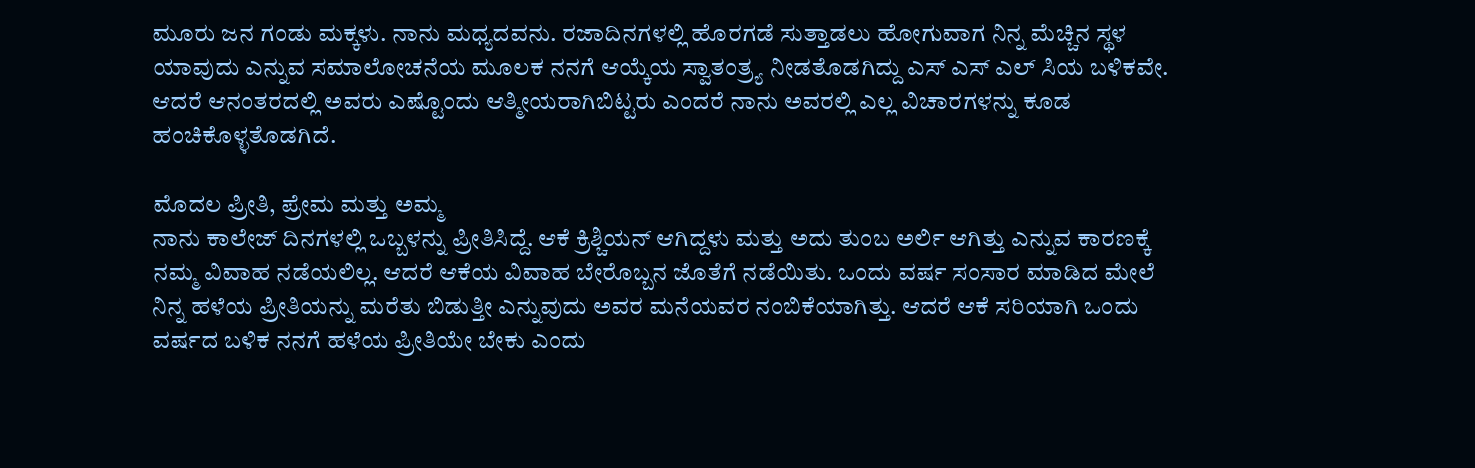ಮೂರು ಜನ ಗಂಡು ಮಕ್ಕಳು. ನಾನು ಮಧ್ಯದವನು. ರಜಾದಿನಗಳಲ್ಲಿ ಹೊರಗಡೆ ಸುತ್ತಾಡಲು ಹೋಗುವಾಗ ನಿನ್ನ ಮೆಚ್ಚಿನ ಸ್ಥಳ ಯಾವುದು ಎನ್ನುವ ಸಮಾಲೋಚನೆಯ ಮೂಲಕ ನನಗೆ ಆಯ್ಕೆಯ ಸ್ವಾತಂತ್ರ್ಯ ನೀಡತೊಡಗಿದ್ದು ಎಸ್ ಎಸ್ ಎಲ್ ಸಿಯ ಬಳಿಕವೇ. ಆದರೆ ಆನಂತರದಲ್ಲಿ ಅವರು ಎಷ್ಟೊಂದು ಆತ್ಮೀಯರಾಗಿಬಿಟ್ಟರು ಎಂದರೆ ನಾನು ಅವರಲ್ಲಿ ಎಲ್ಲ ವಿಚಾರಗಳನ್ನು ಕೂಡ ಹಂಚಿಕೊಳ್ಳತೊಡಗಿದೆ.

ಮೊದಲ ಪ್ರೀತಿ, ಪ್ರೇಮ ಮತ್ತು ಅಮ್ಮ
ನಾನು ಕಾಲೇಜ್ ದಿನಗಳಲ್ಲಿ ಒಬ್ಬಳನ್ನು ಪ್ರೀತಿಸಿದ್ದೆ. ಆಕೆ ಕ್ರಿಶ್ಚಿಯನ್ ಆಗಿದ್ದಳು ಮತ್ತು ಅದು ತುಂಬ ಅರ್ಲಿ ಆಗಿತ್ತು ಎನ್ನುವ ಕಾರಣಕ್ಕೆ ನಮ್ಮ ವಿವಾಹ ನಡೆಯಲಿಲ್ಲ. ಆದರೆ ಆಕೆಯ ವಿವಾಹ ಬೇರೊಬ್ಬನ ಜೊತೆಗೆ ನಡೆಯಿತು. ಒಂದು ವರ್ಷ ಸಂಸಾರ ಮಾಡಿದ ಮೇಲೆ ನಿನ್ನ ಹಳೆಯ ಪ್ರೀತಿಯನ್ನು ಮರೆತು ಬಿಡುತ್ತೀ ಎನ್ನುವುದು ಅವರ ಮನೆಯವರ ನಂಬಿಕೆಯಾಗಿತ್ತು. ಆದರೆ ಆಕೆ ಸರಿಯಾಗಿ ಒಂದು ವರ್ಷದ ಬಳಿಕ ನನಗೆ ಹಳೆಯ ಪ್ರೀತಿಯೇ ಬೇಕು ಎಂದು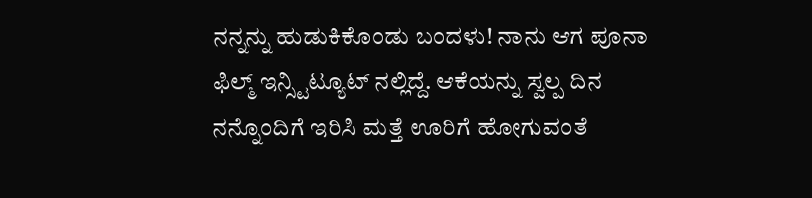ನನ್ನನ್ನು ಹುಡುಕಿಕೊಂಡು ಬಂದಳು! ನಾನು ಆಗ ಪೂನಾ ಫಿಲ್ಮ್ ಇನ್ಸ್ಟಿಟ್ಯೂಟ್ ನಲ್ಲಿದ್ದೆ. ಆಕೆಯನ್ನು ಸ್ವಲ್ಪ ದಿನ ನನ್ನೊಂದಿಗೆ ಇರಿಸಿ ಮತ್ತೆ ಊರಿಗೆ ಹೋಗುವಂತೆ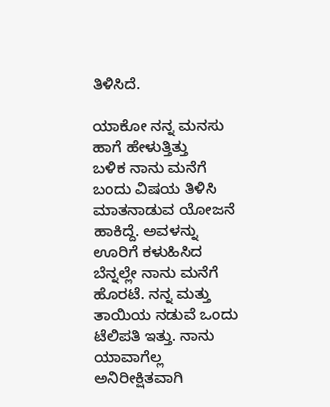ತಿಳಿಸಿದೆ.

ಯಾಕೋ ನನ್ನ ಮನಸು ಹಾಗೆ ಹೇಳುತ್ತಿತ್ತು
ಬಳಿಕ ನಾನು ಮನೆಗೆ ಬಂದು ವಿಷಯ ತಿಳಿಸಿ ಮಾತನಾಡುವ ಯೋಜನೆ ಹಾಕಿದ್ದೆ. ಅವಳನ್ನು ಊರಿಗೆ ಕಳುಹಿಸಿದ ಬೆನ್ನಲ್ಲೇ ನಾನು ಮನೆಗೆ ಹೊರಟೆ. ನನ್ನ ಮತ್ತು ತಾಯಿಯ ನಡುವೆ ಒಂದು ಟೆಲಿಪತಿ ಇತ್ತು. ನಾನು ಯಾವಾಗೆಲ್ಲ ಅನಿರೀಕ್ಷಿತವಾಗಿ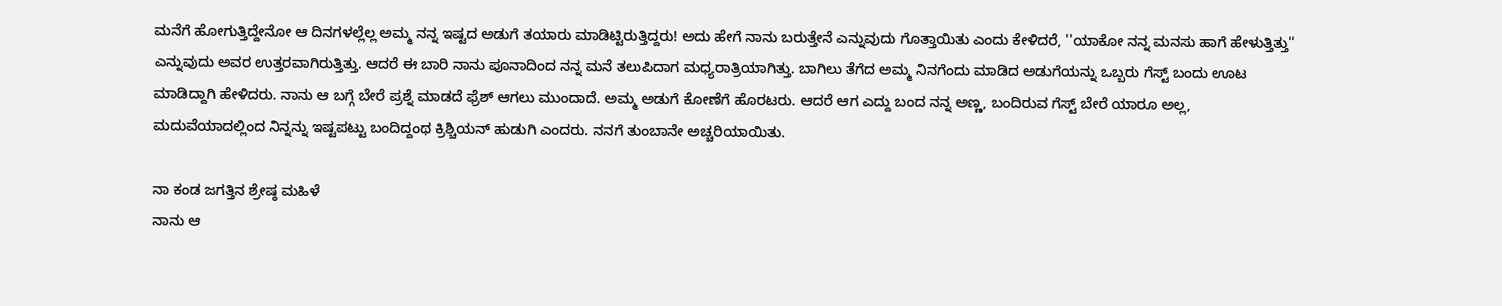ಮನೆಗೆ ಹೋಗುತ್ತಿದ್ದೇನೋ ಆ ದಿನಗಳಲ್ಲೆಲ್ಲ ಅಮ್ಮ ನನ್ನ ಇಷ್ಟದ ಅಡುಗೆ ತಯಾರು ಮಾಡಿಟ್ಟಿರುತ್ತಿದ್ದರು! ಅದು ಹೇಗೆ ನಾನು ಬರುತ್ತೇನೆ ಎನ್ನುವುದು ಗೊತ್ತಾಯಿತು ಎಂದು ಕೇಳಿದರೆ, ''ಯಾಕೋ ನನ್ನ ಮನಸು ಹಾಗೆ ಹೇಳುತ್ತಿತ್ತು'' ಎನ್ನುವುದು ಅವರ ಉತ್ತರವಾಗಿರುತ್ತಿತ್ತು. ಆದರೆ ಈ ಬಾರಿ ನಾನು ಪೂನಾದಿಂದ ನನ್ನ ಮನೆ ತಲುಪಿದಾಗ ಮಧ್ಯರಾತ್ರಿಯಾಗಿತ್ತು. ಬಾಗಿಲು ತೆಗೆದ ಅಮ್ಮ ನಿನಗೆಂದು ಮಾಡಿದ ಅಡುಗೆಯನ್ನು ಒಬ್ಬರು ಗೆಸ್ಟ್ ಬಂದು ಊಟ ಮಾಡಿದ್ದಾಗಿ ಹೇಳಿದರು. ನಾನು ಆ ಬಗ್ಗೆ ಬೇರೆ ಪ್ರಶ್ನೆ ಮಾಡದೆ ಫ್ರೆಶ್ ಆಗಲು ಮುಂದಾದೆ. ಅಮ್ಮ ಅಡುಗೆ ಕೋಣೆಗೆ ಹೊರಟರು. ಆದರೆ ಆಗ ಎದ್ದು ಬಂದ ನನ್ನ ಅಣ್ಣ, ಬಂದಿರುವ ಗೆಸ್ಟ್ ಬೇರೆ ಯಾರೂ ಅಲ್ಲ, ಮದುವೆಯಾದಲ್ಲಿಂದ ನಿನ್ನನ್ನು ಇಷ್ಟಪಟ್ಟು ಬಂದಿದ್ದಂಥ ಕ್ರಿಶ್ಚಿಯನ್ ಹುಡುಗಿ ಎಂದರು. ನನಗೆ ತುಂಬಾನೇ ಅಚ್ಚರಿಯಾಯಿತು.

ನಾ ಕಂಡ ಜಗತ್ತಿನ ಶ್ರೇಷ್ಠ ಮಹಿಳೆ
ನಾನು ಆ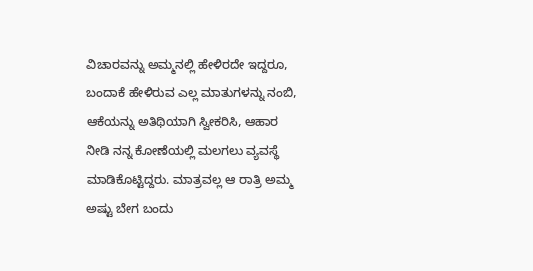ವಿಚಾರವನ್ನು ಅಮ್ಮನಲ್ಲಿ ಹೇಳಿರದೇ ಇದ್ದರೂ, ಬಂದಾಕೆ ಹೇಳಿರುವ ಎಲ್ಲ ಮಾತುಗಳನ್ನು ನಂಬಿ, ಆಕೆಯನ್ನು ಅತಿಥಿಯಾಗಿ ಸ್ವೀಕರಿಸಿ, ಆಹಾರ ನೀಡಿ ನನ್ನ ಕೋಣೆಯಲ್ಲಿ ಮಲಗಲು ವ್ಯವಸ್ಥೆ ಮಾಡಿಕೊಟ್ಟಿದ್ದರು. ಮಾತ್ರವಲ್ಲ ಆ ರಾತ್ರಿ ಅಮ್ಮ ಅಷ್ಟು ಬೇಗ ಬಂದು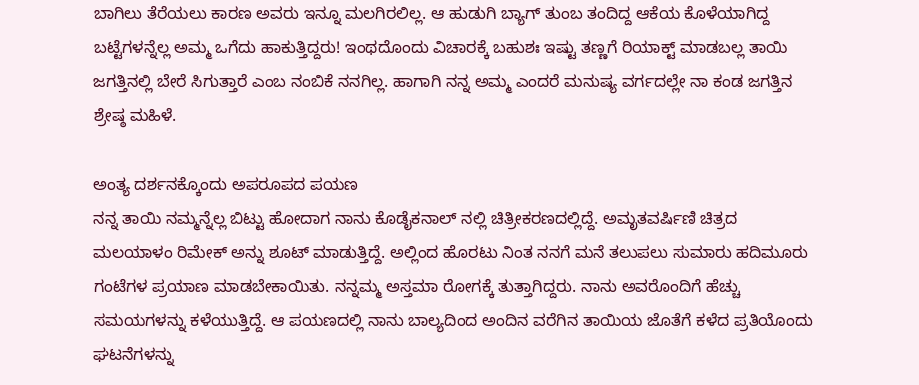ಬಾಗಿಲು ತೆರೆಯಲು ಕಾರಣ ಅವರು ಇನ್ನೂ ಮಲಗಿರಲಿಲ್ಲ. ಆ ಹುಡುಗಿ ಬ್ಯಾಗ್ ತುಂಬ ತಂದಿದ್ದ ಆಕೆಯ ಕೊಳೆಯಾಗಿದ್ದ ಬಟ್ಟೆಗಳನ್ನೆಲ್ಲ ಅಮ್ಮ ಒಗೆದು ಹಾಕುತ್ತಿದ್ದರು! ಇಂಥದೊಂದು ವಿಚಾರಕ್ಕೆ ಬಹುಶಃ ಇಷ್ಟು ತಣ್ಣಗೆ ರಿಯಾಕ್ಟ್ ಮಾಡಬಲ್ಲ ತಾಯಿ ಜಗತ್ತಿನಲ್ಲಿ ಬೇರೆ ಸಿಗುತ್ತಾರೆ ಎಂಬ ನಂಬಿಕೆ ನನಗಿಲ್ಲ. ಹಾಗಾಗಿ ನನ್ನ ಅಮ್ಮ ಎಂದರೆ ಮನುಷ್ಯ ವರ್ಗದಲ್ಲೇ ನಾ ಕಂಡ ಜಗತ್ತಿನ ಶ್ರೇಷ್ಠ ಮಹಿಳೆ.

ಅಂತ್ಯ ದರ್ಶನಕ್ಕೊಂದು ಅಪರೂಪದ ಪಯಣ
ನನ್ನ ತಾಯಿ ನಮ್ಮನ್ನೆಲ್ಲ ಬಿಟ್ಟು ಹೋದಾಗ ನಾನು ಕೊಡೈಕನಾಲ್ ನಲ್ಲಿ ಚಿತ್ರೀಕರಣದಲ್ಲಿದ್ದೆ. ಅಮೃತವರ್ಷಿಣಿ ಚಿತ್ರದ ಮಲಯಾಳಂ ರಿಮೇಕ್ ಅನ್ನು ಶೂಟ್ ಮಾಡುತ್ತಿದ್ದೆ. ಅಲ್ಲಿಂದ ಹೊರಟು ನಿಂತ ನನಗೆ ಮನೆ ತಲುಪಲು ಸುಮಾರು ಹದಿಮೂರು ಗಂಟೆಗಳ ಪ್ರಯಾಣ ಮಾಡಬೇಕಾಯಿತು. ನನ್ನಮ್ಮ ಅಸ್ತಮಾ ರೋಗಕ್ಕೆ ತುತ್ತಾಗಿದ್ದರು. ನಾನು ಅವರೊಂದಿಗೆ ಹೆಚ್ಚು ಸಮಯಗಳನ್ನು ಕಳೆಯುತ್ತಿದ್ದೆ. ಆ ಪಯಣದಲ್ಲಿ ನಾನು ಬಾಲ್ಯದಿಂದ ಅಂದಿನ ವರೆಗಿನ ತಾಯಿಯ ಜೊತೆಗೆ ಕಳೆದ ಪ್ರತಿಯೊಂದು ಘಟನೆಗಳನ್ನು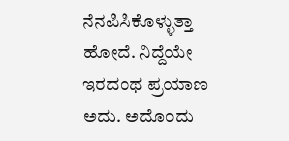ನೆನಪಿಸಿಕೊಳ್ಳುತ್ತಾ ಹೋದೆ. ನಿದ್ದೆಯೇ ಇರದಂಥ ಪ್ರಯಾಣ ಅದು. ಅದೊಂದು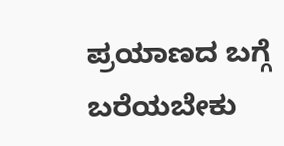ಪ್ರಯಾಣದ ಬಗ್ಗೆ ಬರೆಯಬೇಕು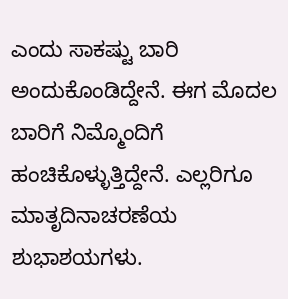ಎಂದು ಸಾಕಷ್ಟು ಬಾರಿ ಅಂದುಕೊಂಡಿದ್ದೇನೆ. ಈಗ ಮೊದಲ ಬಾರಿಗೆ ನಿಮ್ಮೊಂದಿಗೆ ಹಂಚಿಕೊಳ್ಳುತ್ತಿದ್ದೇನೆ. ಎಲ್ಲರಿಗೂ ಮಾತೃದಿನಾಚರಣೆಯ ಶುಭಾಶಯಗಳು.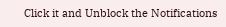Click it and Unblock the Notifications